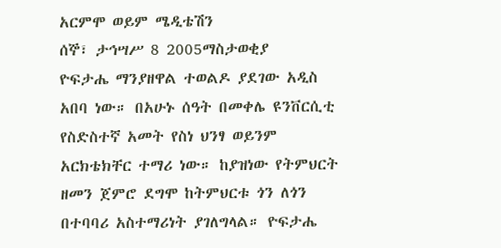አርምሞ ወይም ሜዲቴሽን
ሰኞ፣ ታኅሣሥ 8 2005ማስታወቂያ
ዮፍታሔ ማንያዘዋል ተወልዶ ያደገው አዲስ አበባ ነው። በአሁኑ ሰዓት በመቀሌ ዩንቨርሲቲ የስድስተኛ አመት የስነ ህንፃ ወይንም አርክቴክቸር ተማሪ ነው። ከያዝነው የትምህርት ዘመን ጀምሮ ደግሞ ከትምህርቱ ጎን ለጎን በተባባሪ አስተማሪነት ያገለግላል። ዮፍታሔ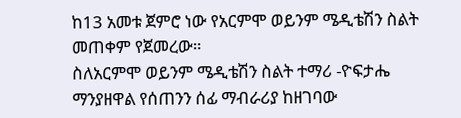ከ13 አመቱ ጀምሮ ነው የአርምሞ ወይንም ሜዲቴሽን ስልት መጠቀም የጀመረው።
ስለአርምሞ ወይንም ሜዲቴሽን ስልት ተማሪ -ዮፍታሔ ማንያዘዋል የሰጠንን ሰፊ ማብራሪያ ከዘገባው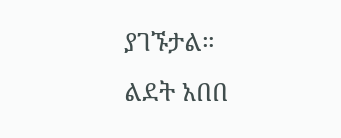ያገኙታል።
ልደት አበበ